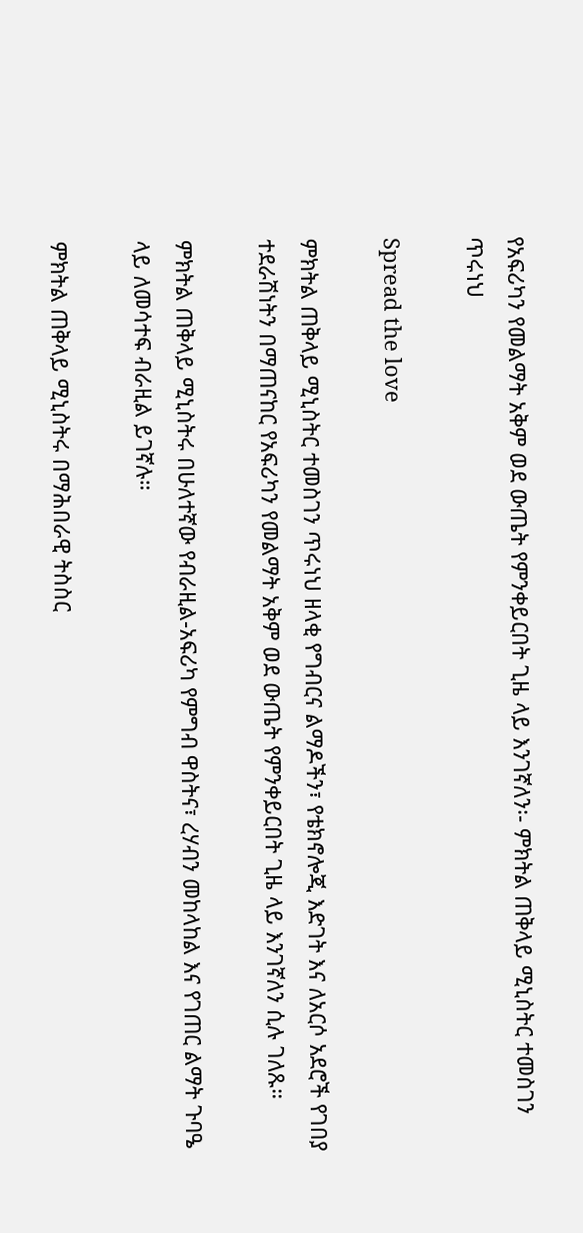የአፍሪካን የመልማት አቅም ወደ ውጤት የምንቀይርበት ጊዜ ላይ እንገኛለን፡- ምክትል ጠቅላይ ሚኒስትር ተመስገን ጥሩነህ

Spread the love

ምክትል ጠቅላይ ሚኒስትር ተመስገን ጥሩነህ ዘላቂ የግብርና ልማዶችን፣ የቴክኖሎጂ እድገት እና ለአርሶ አደሮች የገበያ ተደራሽነትን በማጠናከር የአፍሪካን የመልማት አቅም ወደ ውጤት የምንቀይርበት ጊዜ ላይ እንገኛለን ሲሉ ገለጹ።

ምክትል ጠቅላይ ሚኒስትሩ በሁለተኛው የብራዚል-አፍሪካ የምግብ ዋስትና፣ ረሃብን መከላከል እና የገጠር ልማት ጉባዔ ላይ ለመሳተፍ ብራዚል ይገኛሉ።

ምክትል ጠቅላይ ሚኒስትሩ በማሕበራዊ ትስስር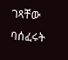ገጻቸው ባሰፈሩት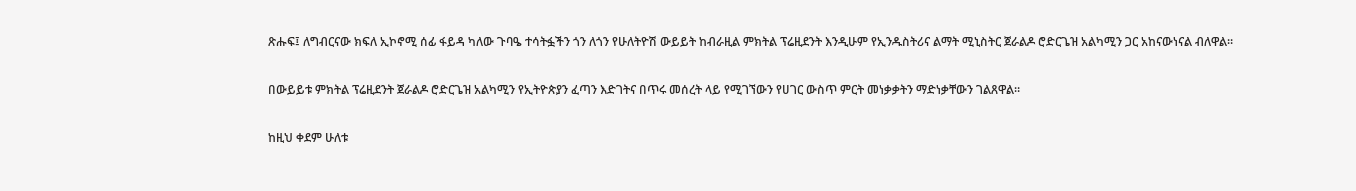ጽሑፍ፤ ለግብርናው ክፍለ ኢኮኖሚ ሰፊ ፋይዳ ካለው ጉባዔ ተሳትፏችን ጎን ለጎን የሁለትዮሽ ውይይት ከብራዚል ምክትል ፕሬዚደንት እንዲሁም የኢንዱስትሪና ልማት ሚኒስትር ጀራልዶ ሮድርጌዝ አልካሚን ጋር አከናውነናል ብለዋል።

በውይይቱ ምክትል ፕሬዚደንት ጀራልዶ ሮድርጌዝ አልካሚን የኢትዮጵያን ፈጣን እድገትና በጥሩ መሰረት ላይ የሚገኘውን የሀገር ውስጥ ምርት መነቃቃትን ማድነቃቸውን ገልጸዋል።

ከዚህ ቀደም ሁለቱ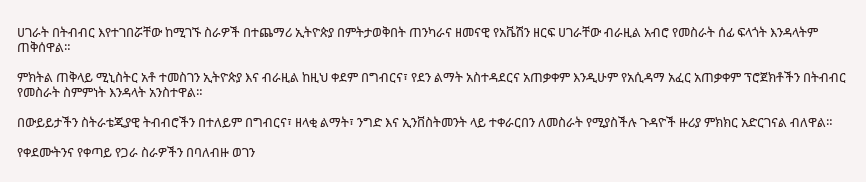ሀገራት በትብብር እየተገበሯቸው ከሚገኙ ስራዎች በተጨማሪ ኢትዮጵያ በምትታወቅበት ጠንካራና ዘመናዊ የአቬሽን ዘርፍ ሀገራቸው ብራዚል አብሮ የመስራት ሰፊ ፍላጎት እንዳላትም ጠቅሰዋል።

ምክትል ጠቅላይ ሚኒስትር አቶ ተመስገን ኢትዮጵያ እና ብራዚል ከዚህ ቀደም በግብርና፣ የደን ልማት አስተዳደርና አጠቃቀም እንዲሁም የአሲዳማ አፈር አጠቃቀም ፕሮጀክቶችን በትብብር የመስራት ስምምነት እንዳላት አንስተዋል።

በውይይታችን ስትራቴጂያዊ ትብብሮችን በተለይም በግብርና፣ ዘላቂ ልማት፣ ንግድ እና ኢንቨስትመንት ላይ ተቀራርበን ለመስራት የሚያስችሉ ጉዳዮች ዙሪያ ምክክር አድርገናል ብለዋል።

የቀደሙትንና የቀጣይ የጋራ ስራዎችን በባለብዙ ወገን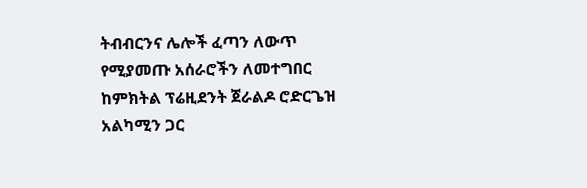ትብብርንና ሌሎች ፈጣን ለውጥ የሚያመጡ አሰራሮችን ለመተግበር ከምክትል ፕሬዚደንት ጀራልዶ ሮድርጌዝ አልካሚን ጋር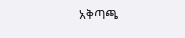አቅጣጫ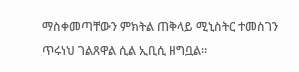ማስቀመጣቸውን ምክትል ጠቅላይ ሚኒስትር ተመስገን ጥሩነህ ገልጸዋል ሲል ኢቢሲ ዘግቧል።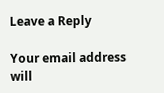Leave a Reply

Your email address will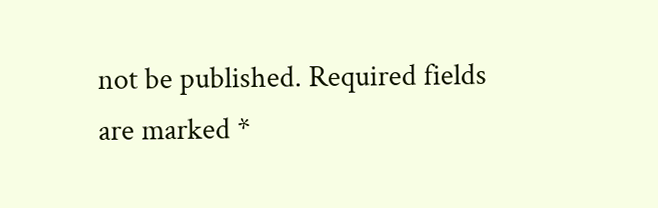not be published. Required fields are marked *